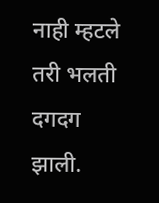नाही म्हटले तरी भलती दगदग झाली.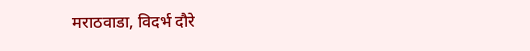मराठवाडा, विदर्भ दौरे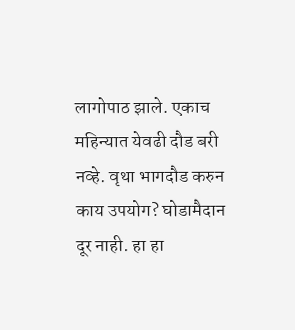लागोपाठ झाले. एकाच महिन्यात येवढी दौड बरी नव्हे. वृथा भागदौड करुन काय उपयोग? घोडामैदान दूर नाही. हा हा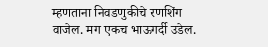म्हणताना निवडणुकीचे रणशिंग वाजेल. मग एकच भाऊगर्दी उडेल.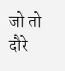जो तो दौरे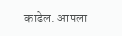काढेल. आपला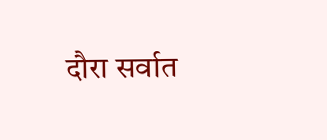दौरा सर्वात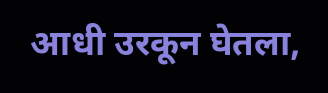आधी उरकून घेतला,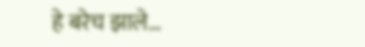हे बरेच झाले…